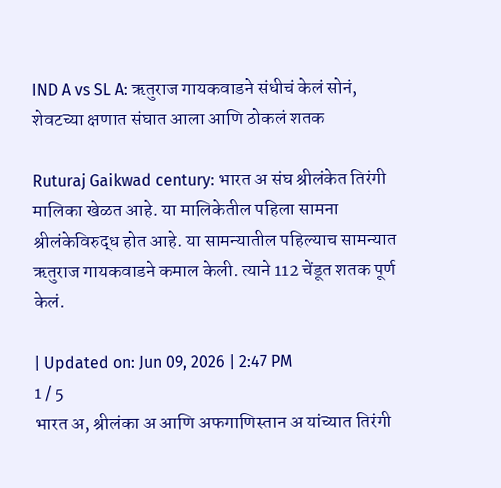IND A vs SL A: ऋतुराज गायकवाडने संधीचं केलं सोनं, शेवटच्या क्षणात संघात आला आणि ठोकलं शतक

Ruturaj Gaikwad century: भारत अ संघ श्रीलंकेत तिरंगी मालिका खेळत आहे. या मालिकेतील पहिला सामना श्रीलंकेविरुद्ध होत आहे. या सामन्यातील पहिल्याच सामन्यात ऋतुराज गायकवाडने कमाल केली. त्याने 112 चेंडूत शतक पूर्ण केलं.

| Updated on: Jun 09, 2026 | 2:47 PM
1 / 5
भारत अ, श्रीलंका अ आणि अफगाणिस्तान अ यांच्यात तिरंगी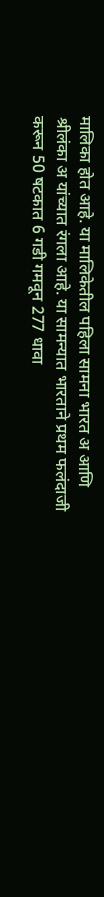मालिका होत आहे. या मालिकेतील पहिला सामना भारत अ आणि श्रीलंका अ यांच्यात रंगला आहे. या सामन्यात भारताने प्रथम फलंदाजी करून 50 षटकात 6 गडी गमवून 277 धावा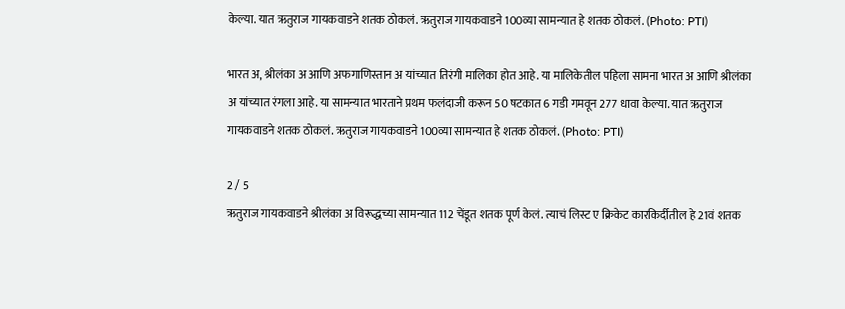केल्या. यात ऋतुराज गायकवाडने शतक ठोकलं. ऋतुराज गायकवाडने 100व्या सामन्यात हे शतक ठोकलं. (Photo: PTI)

भारत अ, श्रीलंका अ आणि अफगाणिस्तान अ यांच्यात तिरंगी मालिका होत आहे. या मालिकेतील पहिला सामना भारत अ आणि श्रीलंका अ यांच्यात रंगला आहे. या सामन्यात भारताने प्रथम फलंदाजी करून 50 षटकात 6 गडी गमवून 277 धावा केल्या. यात ऋतुराज गायकवाडने शतक ठोकलं. ऋतुराज गायकवाडने 100व्या सामन्यात हे शतक ठोकलं. (Photo: PTI)

2 / 5
ऋतुराज गायकवाडने श्रीलंका अ विरूद्धच्या सामन्यात 112 चेंडूत शतक पूर्ण केलं. त्याचं लिस्ट ए क्रिकेट कारकिर्दीतील हे 21वं शतक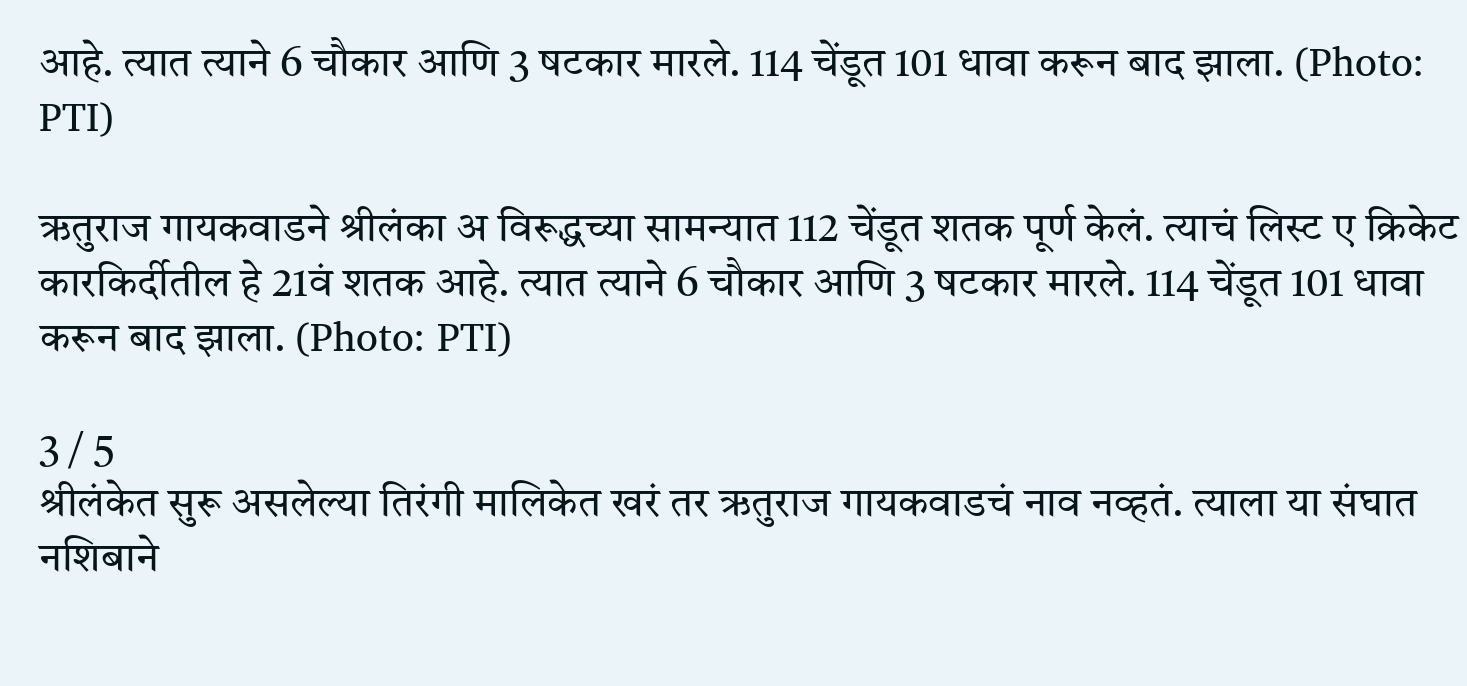आहे. त्यात त्याने 6 चौकार आणि 3 षटकार मारले. 114 चेंडूत 101 धावा करून बाद झाला. (Photo: PTI)

ऋतुराज गायकवाडने श्रीलंका अ विरूद्धच्या सामन्यात 112 चेंडूत शतक पूर्ण केलं. त्याचं लिस्ट ए क्रिकेट कारकिर्दीतील हे 21वं शतक आहे. त्यात त्याने 6 चौकार आणि 3 षटकार मारले. 114 चेंडूत 101 धावा करून बाद झाला. (Photo: PTI)

3 / 5
श्रीलंकेत सुरू असलेल्या तिरंगी मालिकेत खरं तर ऋतुराज गायकवाडचं नाव नव्हतं. त्याला या संघात नशिबाने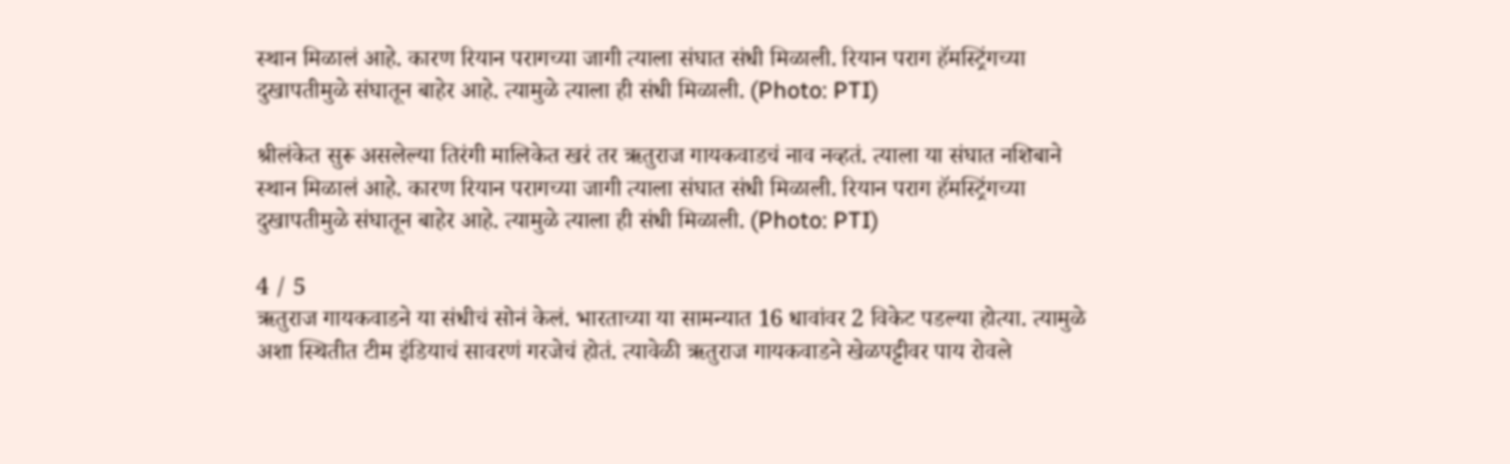स्थान मिळालं आहे. कारण रियान परागच्या जागी त्याला संघात संधी मिळाली. रियान पराग हॅमस्ट्रिंगच्या दुखापतीमुळे संघातून बाहेर आहे. त्यामुळे त्याला ही संधी मिळाली. (Photo: PTI)

श्रीलंकेत सुरू असलेल्या तिरंगी मालिकेत खरं तर ऋतुराज गायकवाडचं नाव नव्हतं. त्याला या संघात नशिबाने स्थान मिळालं आहे. कारण रियान परागच्या जागी त्याला संघात संधी मिळाली. रियान पराग हॅमस्ट्रिंगच्या दुखापतीमुळे संघातून बाहेर आहे. त्यामुळे त्याला ही संधी मिळाली. (Photo: PTI)

4 / 5
ऋतुराज गायकवाडने या संधीचं सोनं केलं. भारताच्या या सामन्यात 16 धावांवर 2 विकेट पडल्या होत्या. त्यामुळे अशा स्थितीत टीम इंडियाचं सावरणं गरजेचं होतं. त्यावेळी ऋतुराज गायकवाडने खेळपट्टीवर पाय रोवले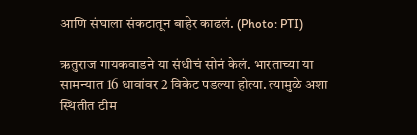आणि संघाला संकटातून बाहेर काढलं. (Photo: PTI)

ऋतुराज गायकवाडने या संधीचं सोनं केलं. भारताच्या या सामन्यात 16 धावांवर 2 विकेट पडल्या होत्या. त्यामुळे अशा स्थितीत टीम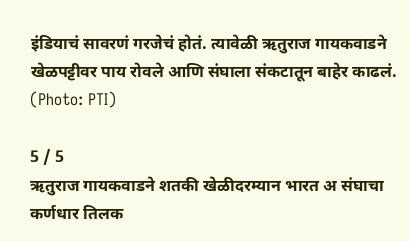इंडियाचं सावरणं गरजेचं होतं. त्यावेळी ऋतुराज गायकवाडने खेळपट्टीवर पाय रोवले आणि संघाला संकटातून बाहेर काढलं. (Photo: PTI)

5 / 5
ऋतुराज गायकवाडने शतकी खेळीदरम्यान भारत अ संघाचा कर्णधार तिलक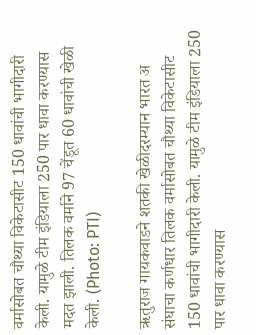वर्मासोबत चौथ्या विकेटासीट 150 धावांची भागीदारी केली. यामुळे टीम इंडियाला 250 पार धावा करण्यास मदत झाली. तिलक वर्माने 97 चेंडूत 60 धावांची खेळी केली. (Photo: PTI)

ऋतुराज गायकवाडने शतकी खेळीदरम्यान भारत अ संघाचा कर्णधार तिलक वर्मासोबत चौथ्या विकेटासीट 150 धावांची भागीदारी केली. यामुळे टीम इंडियाला 250 पार धावा करण्यास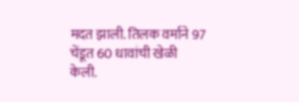मदत झाली. तिलक वर्माने 97 चेंडूत 60 धावांची खेळी केली.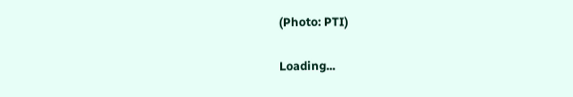(Photo: PTI)

Loading...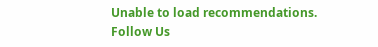Unable to load recommendations.
Follow Us